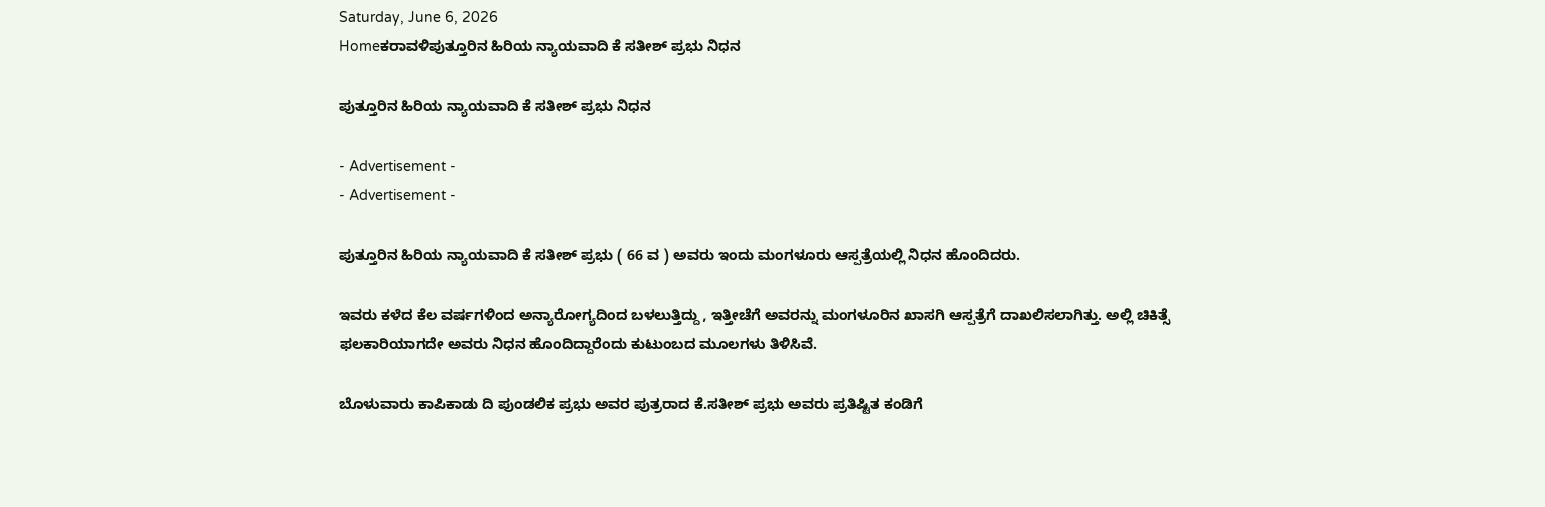Saturday, June 6, 2026
Homeಕರಾವಳಿಪುತ್ತೂರಿನ ಹಿರಿಯ ನ್ಯಾಯವಾದಿ ಕೆ ಸತೀಶ್ ಪ್ರಭು ನಿಧನ

ಪುತ್ತೂರಿನ ಹಿರಿಯ ನ್ಯಾಯವಾದಿ ಕೆ ಸತೀಶ್ ಪ್ರಭು ನಿಧನ

- Advertisement -
- Advertisement -

ಪುತ್ತೂರಿನ ಹಿರಿಯ ನ್ಯಾಯವಾದಿ ಕೆ ಸತೀಶ್ ಪ್ರಭು ( 66 ವ ) ಅವರು ಇಂದು ಮಂಗಳೂರು ಆಸ್ಪತ್ರೆಯಲ್ಲಿ ನಿಧನ ಹೊಂದಿದರು.

ಇವರು ಕಳೆದ ಕೆಲ ವರ್ಷಗಳಿಂದ ಅನ್ಯಾರೋಗ್ಯದಿಂದ ಬಳಲುತ್ತಿದ್ದು , ಇತ್ತೀಚೆಗೆ ಅವರನ್ನು ಮಂಗಳೂರಿನ ಖಾಸಗಿ ಆಸ್ಪತ್ರೆಗೆ ದಾಖಲಿಸಲಾಗಿತ್ತು. ಅಲ್ಲಿ ಚಿಕಿತ್ಸೆ ಫಲಕಾರಿಯಾಗದೇ ಅವರು ನಿಧನ ಹೊಂದಿದ್ದಾರೆಂದು ಕುಟುಂಬದ ಮೂಲಗಳು ತಿಳಿಸಿವೆ.

ಬೊಳುವಾರು ಕಾಪಿಕಾಡು ದಿ ಪುಂಡಲಿಕ ಪ್ರಭು ಅವರ ಪುತ್ರರಾದ ಕೆ.ಸತೀಶ್ ಪ್ರಭು ಅವರು ಪ್ರತಿಷ್ಟಿತ ಕಂಡಿಗೆ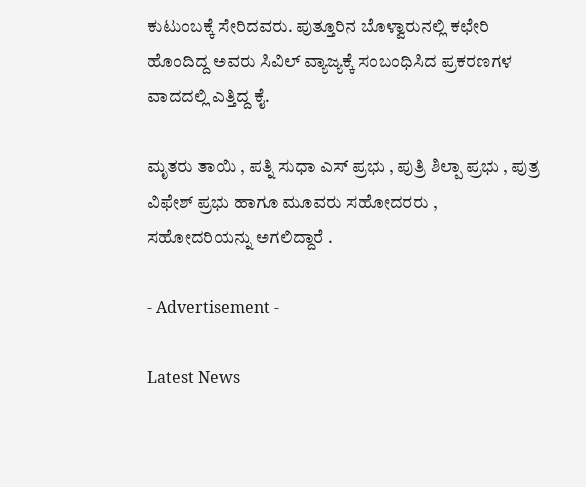ಕುಟುಂಬಕ್ಕೆ ಸೇರಿದವರು. ಪುತ್ತೂರಿನ ಬೊಳ್ವಾರುನಲ್ಲಿ ಕಛೇರಿ ಹೊಂದಿದ್ದ ಅವರು ಸಿವಿಲ್ ವ್ಯಾಜ್ಯಕ್ಕೆ ಸಂಬಂಧಿಸಿದ ಪ್ರಕರಣಗಳ ವಾದದಲ್ಲಿ ಎತ್ತಿದ್ದ ಕೈ.

ಮೃತರು ತಾಯಿ , ಪತ್ನಿ ಸುಧಾ ಎಸ್ ಪ್ರಭು , ಪುತ್ರಿ ಶಿಲ್ಪಾ ಪ್ರಭು , ಪುತ್ರ ವಿಫೇಶ್ ಪ್ರಭು ಹಾಗೂ ಮೂವರು ಸಹೋದರರು , ಸಹೋದರಿಯನ್ನು ಅಗಲಿದ್ದಾರೆ .

- Advertisement -

Latest News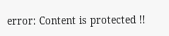error: Content is protected !!